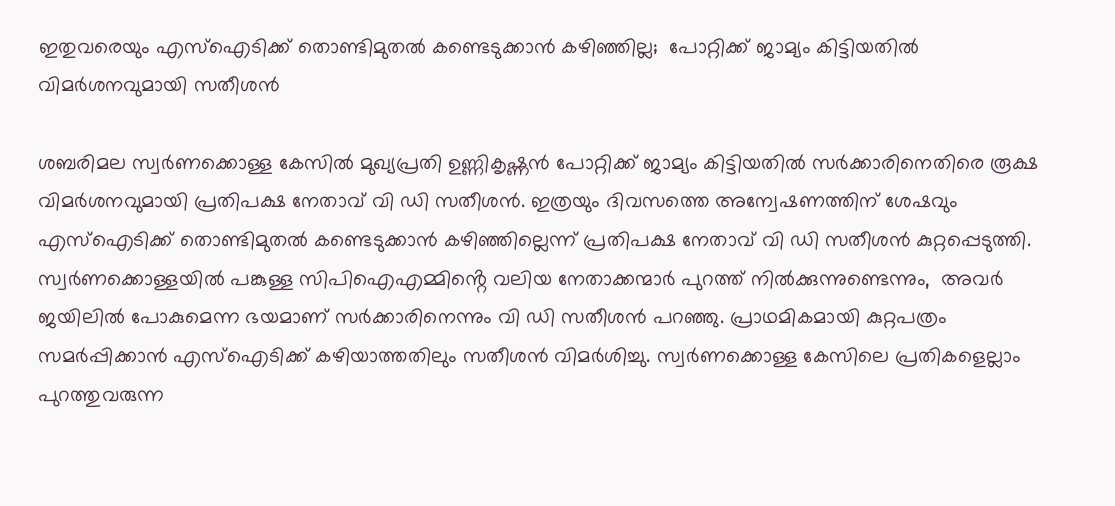ഇതുവരെയും എസ്ഐടിക്ക് തൊണ്ടിമുതൽ കണ്ടെടുക്കാൻ കഴിഞ്ഞില്ല;  പോറ്റിക്ക് ജാമ്യം കിട്ടിയതില്‍ വിമര്‍ശനവുമായി സതീശൻ

ശബരിമല സ്വര്‍ണക്കൊള്ള കേസിൽ മുഖ്യപ്രതി ഉണ്ണികൃഷ്ണന്‍ പോറ്റിക്ക് ജാമ്യം കിട്ടിയതിൽ സർക്കാരിനെതിരെ രൂക്ഷ വിമർശനവുമായി പ്രതിപക്ഷ നേതാവ് വി ഡി സതീശൻ. ഇത്രയും ദിവസത്തെ അന്വേഷണത്തിന് ശേഷവും എസ്ഐടിക്ക് തൊണ്ടിമുതൽ കണ്ടെടുക്കാൻ കഴിഞ്ഞില്ലെന്ന് പ്രതിപക്ഷ നേതാവ് വി ഡി സതീശൻ കുറ്റപ്പെടുത്തി. സ്വര്‍ണക്കൊള്ളയിൽ പങ്കുള്ള സിപിഐഎമ്മിൻ്റെ വലിയ നേതാക്കന്മാർ പുറത്ത് നിൽക്കുന്നുണ്ടെന്നും,  അവ‍ർ ജയിലിൽ പോകുമെന്ന ഭയമാണ് സർക്കാരിനെന്നും വി ഡി സതീശൻ പറഞ്ഞു. പ്രാഥമികമായി കുറ്റപത്രം സമർപ്പിക്കാൻ എസ്ഐടിക്ക് കഴിയാത്തതിലും സതീശൻ വിമർശിച്ചു. സ്വര്‍ണക്കൊള്ള കേസിലെ പ്രതികളെല്ലാം പുറത്തുവരുന്ന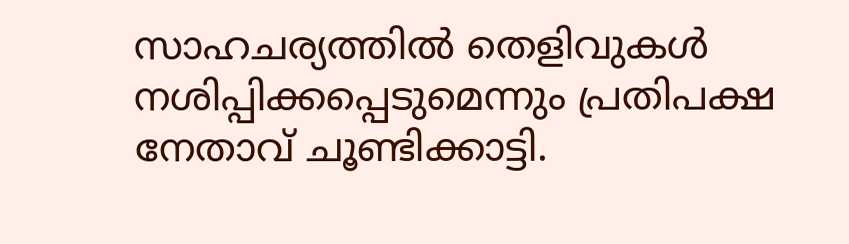സാഹചര്യത്തിൽ തെളിവുകൾ നശിപ്പിക്കപ്പെടുമെന്നും പ്രതിപക്ഷ നേതാവ് ചൂണ്ടിക്കാട്ടി.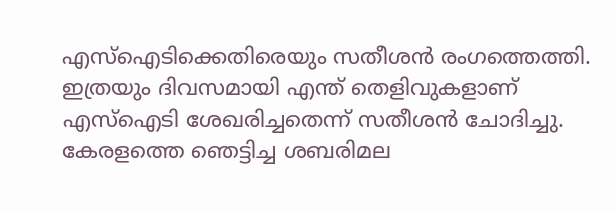എസ്ഐടിക്കെതിരെയും സതീശൻ രംഗത്തെത്തി. ഇത്രയും ദിവസമായി എന്ത് തെളിവുകളാണ് എസ്ഐടി ശേഖരിച്ചതെന്ന് സതീശൻ ചോദിച്ചു. കേരളത്തെ ഞെട്ടിച്ച ശബരിമല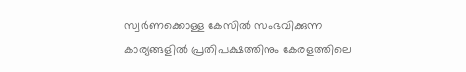സ്വര്‍ണക്കൊള്ള കേസിൽ സംഭവിക്കുന്ന കാര്യങ്ങളിൽ പ്രതിപക്ഷത്തിനും കേരളത്തിലെ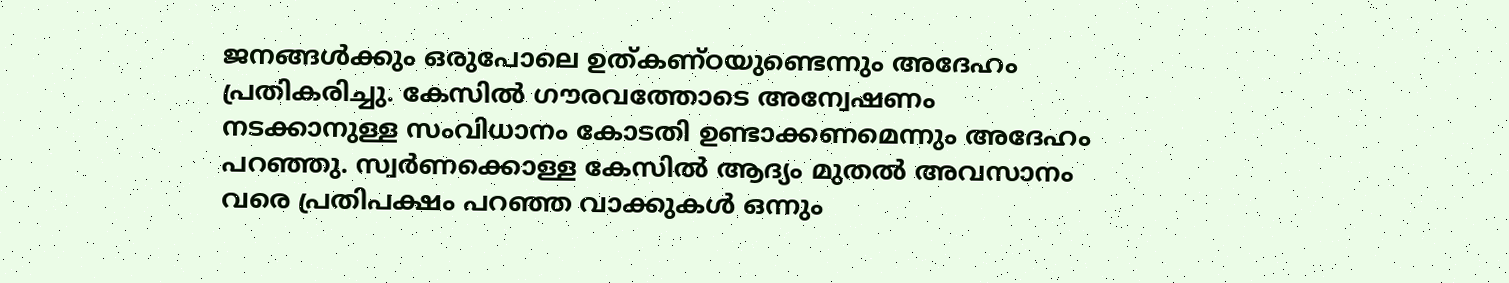ജനങ്ങൾക്കും ഒരുപോലെ ഉത്കണ്ഠയുണ്ടെന്നും അദേഹം പ്രതികരിച്ചു. കേസിൽ ഗൗരവത്തോടെ അന്വേഷണം നടക്കാനുള്ള സംവിധാനം കോടതി ഉണ്ടാക്കണമെന്നും അദേഹം പറഞ്ഞു. സ്വര്‍ണക്കൊള്ള കേസിൽ ആദ്യം മുതൽ അവസാനം വരെ പ്രതിപക്ഷം പറഞ്ഞ വാക്കുകൾ ഒന്നും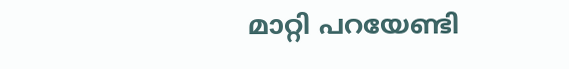മാറ്റി പറയേണ്ടി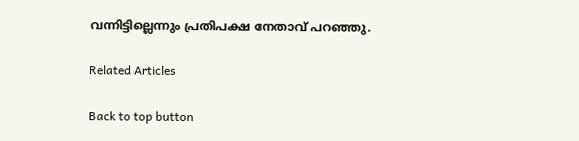വന്നിട്ടില്ലെന്നും പ്രതിപക്ഷ നേതാവ് പറഞ്ഞു.

Related Articles

Back to top button